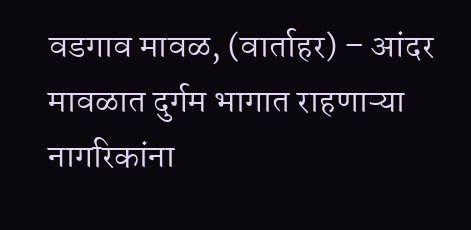वडगाव मावळ, (वार्ताहर) – आंदर मावळात दुर्गम भागात राहणाऱ्या नागरिकांना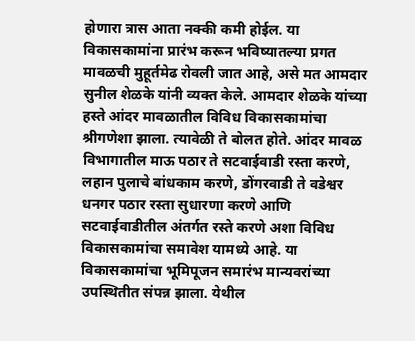होणारा त्रास आता नक्की कमी होईल. या विकासकामांना प्रारंभ करून भविष्यातल्या प्रगत मावळची मुहूर्तमेढ रोवली जात आहे, असे मत आमदार सुनील शेळके यांनी व्यक्त केले. आमदार शेळके यांच्या हस्ते आंदर मावळातील विविध विकासकामांचा श्रीगणेशा झाला. त्यावेळी ते बोलत होते. आंदर मावळ विभागातील माऊ पठार ते सटवाईवाडी रस्ता करणे, लहान पुलाचे बांधकाम करणे, डोंगरवाडी ते वडेश्वर धनगर पठार रस्ता सुधारणा करणे आणि सटवाईवाडीतील अंतर्गत रस्ते करणे अशा विविध विकासकामांचा समावेश यामध्ये आहे. या विकासकामांचा भूमिपूजन समारंभ मान्यवरांच्या उपस्थितीत संपन्न झाला. येथील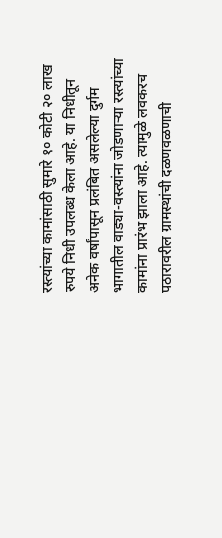रस्त्यांच्या कामांसाठी सुमारे १० कोटी २० लाख रुपये निधी उपलब्ध केला आहे. या निधीतून अनेक वर्षांपासून प्रलंबित असलेल्या दुर्गम भागातील वाड्या-वस्त्यांना जोडणाऱ्या रस्त्यांच्या कामांना प्रारंभ झाला आहे. त्यामुळे लवकरच पठारावरील ग्रामस्थांची दळणवळणाची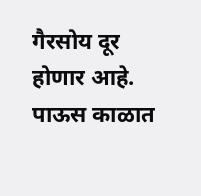गैरसोय दूर होणार आहे. पाऊस काळात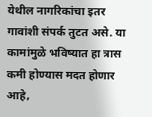येथील नागरिकांचा इतर गावांशी संपर्क तुटत असे. या कामांमुळे भविष्यात हा त्रास कमी होण्यास मदत होणार आहे,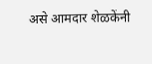असे आमदार शेळकेंनी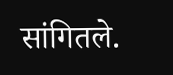सांगितले.